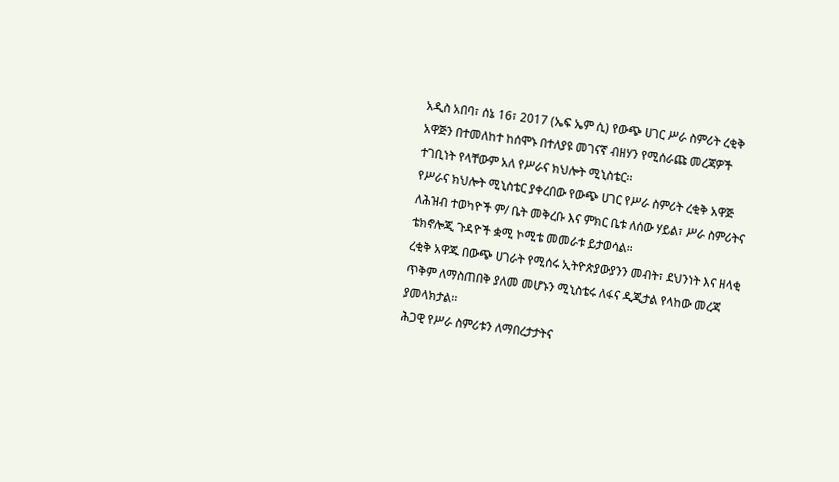አዲስ አበባ፣ ሰኔ 16፣ 2017 (ኤፍ ኤም ሲ) የውጭ ሀገር ሥራ ስምሪት ረቂቅ አዋጅን በተመለከተ ከሰሞኑ በተለያዩ መገናኛ ብዘሃን የሚሰራጩ መረጃዎች ተገቢነት የላቸውም አለ የሥራና ክህሎት ሚኒስቴር፡፡
የሥራና ክህሎት ሚኒስቴር ያቀረበው የውጭ ሀገር የሥራ ስምሪት ረቂቅ አዋጅ ለሕዝብ ተወካዮች ም/ ቤት መቅረቡ እና ምክር ቤቱ ለሰው ሃይል፣ ሥራ ስምሪትና ቴክኖሎጂ ጉዳዮች ቋሚ ኮሚቴ መመራቱ ይታወሳል።
ረቂቅ አዋጁ በውጭ ሀገራት የሚሰሩ ኢትዮጵያውያንን መብት፣ ደህንነት እና ዘላቂ ጥቅም ለማስጠበቅ ያለመ መሆኑን ሚኒስቴሩ ለፋና ዲጂታል የላከው መረጃ ያመላክታል፡፡
ሕጋዊ የሥራ ስምሪቱን ለማበረታታትና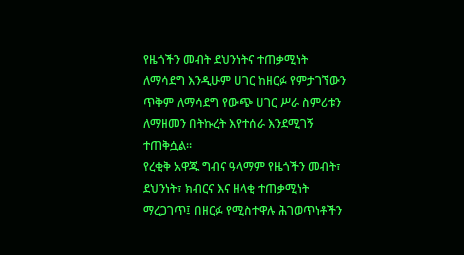የዜጎችን መብት ደህንነትና ተጠቃሚነት ለማሳደግ እንዲሁም ሀገር ከዘርፉ የምታገኘውን ጥቅም ለማሳደግ የውጭ ሀገር ሥራ ስምሪቱን ለማዘመን በትኩረት እየተሰራ እንደሚገኝ ተጠቅሷል፡፡
የረቂቅ አዋጁ ግብና ዓላማም የዜጎችን መብት፣ ደህንነት፣ ክብርና እና ዘላቂ ተጠቃሚነት ማረጋገጥ፤ በዘርፉ የሚስተዋሉ ሕገወጥነቶችን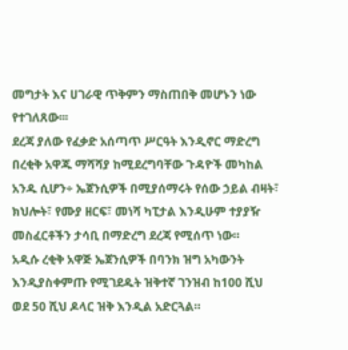መግታት እና ሀገራዊ ጥቅምን ማስጠበቅ መሆኑን ነው የተገለጸው፡፡፡
ደረጃ ያለው የፈቃድ አሰጣጥ ሥርዓት እንዲኖር ማድረግ በረቂቅ አዋጁ ማሻሻያ ከሚደረግባቸው ጉዳዮች መካከል አንዱ ሲሆን÷ ኤጀንሲዎች በሚያሰማሩት የሰው ኃይል ብዛት፣ ክህሎት፣ የሙያ ዘርፍ፣ መነሻ ካፒታል እንዲሁም ተያያዥ መስፈርቶችን ታሳቢ በማድረግ ደረጃ የሚሰጥ ነው።
አዲሱ ረቂቅ አዋጅ ኤጀንሲዎች በባንክ ዝግ አካውንት እንዲያስቀምጡ የሚገደዱት ዝቅተኛ ገንዝብ ከ100 ሺህ ወደ 50 ሺህ ዶላር ዝቅ እንዲል አድርጓል።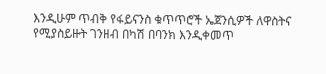እንዲሁም ጥብቅ የፋይናንስ ቁጥጥሮች ኤጀንሲዎች ለዋስትና የሚያስይዙት ገንዘብ በካሽ በባንክ እንዲቀመጥ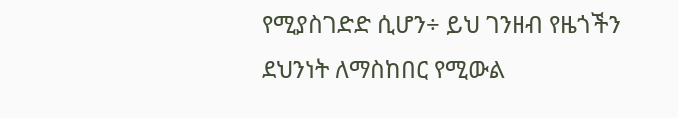የሚያስገድድ ሲሆን÷ ይህ ገንዘብ የዜጎችን ደህንነት ለማስከበር የሚውል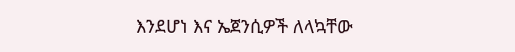እንደሆነ እና ኤጀንሲዎች ለላኳቸው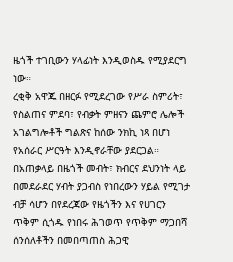ዜጎች ተገቢውን ሃላፊነት እንዲወስዱ የሚያደርግ ነው።
ረቂቅ አዋጁ በዘርፉ የሚደረገው የሥራ ስምሪት፣ የስልጠና ምደባ፣ የብቃት ምዘናን ጨምሮ ሌሎች አገልግሎቶች ግልጽና ከሰው ንክኪ ነጻ በሆነ የአሰራር ሥርዓት እንዲኖራቸው ያደርጋል።
በአጠቃላይ በዜጎች መብት፣ ክብርና ደህንነት ላይ በመደራደር ሃብት ያጋብስ የነበረውን ሃይል የሚገታ ብቻ ሳሆን በየደረጃው የዜጎችን እና የሀገርን ጥቅም ሲጎዱ የነበሩ ሕገወጥ የጥቅም ማጋበሻ ሰንሰለቶችን በመበጣጠስ ሕጋዊ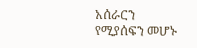አሰራርን የሚያሰፍን መሆኑ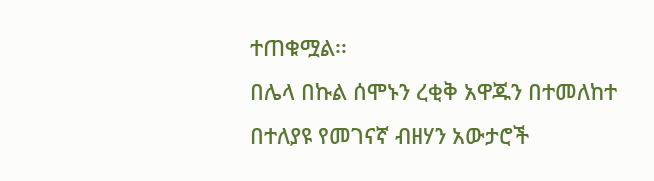ተጠቁሟል፡፡
በሌላ በኩል ሰሞኑን ረቂቅ አዋጁን በተመለከተ በተለያዩ የመገናኛ ብዘሃን አውታሮች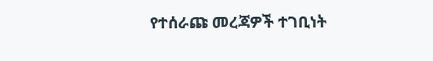የተሰራጩ መረጃዎች ተገቢነት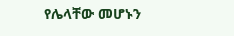የሌላቸው መሆኑን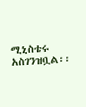ሚኒስቴሩ አስገንዝቧል፡፡